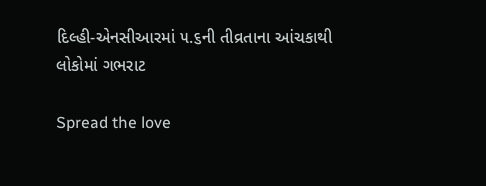દિલ્હી-એનસીઆરમાં ૫.૬ની તીવ્રતાના આંચકાથી લોકોમાં ગભરાટ

Spread the love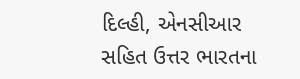દિલ્હી, એનસીઆર સહિત ઉત્તર ભારતના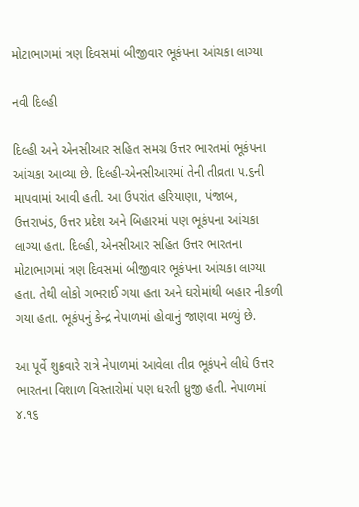મોટાભાગમાં ત્રણ દિવસમાં બીજીવાર ભૂકંપના આંચકા લાગ્યા

નવી દિલ્હી

દિલ્હી અને એનસીઆર સહિત સમગ્ર ઉત્તર ભારતમાં ભૂકંપના આંચકા આવ્યા છે. દિલ્હી-એનસીઆરમાં તેની તીવ્રતા ૫.૬ની માપવામાં આવી હતી. આ ઉપરાંત હરિયાણા, પંજાબ, ઉત્તરાખંડ, ઉત્તર પ્રદેશ અને બિહારમાં પણ ભૂકંપના આંચકા લાગ્યા હતા. દિલ્હી, એનસીઆર સહિત ઉત્તર ભારતના મોટાભાગમાં ત્રણ દિવસમાં બીજીવાર ભૂકંપના આંચકા લાગ્યા હતા. તેથી લોકો ગભરાઈ ગયા હતા અને ઘરોમાંથી બહાર નીકળી ગયા હતા. ભૂકંપનું કેન્દ્ર નેપાળમાં હોવાનું જાણવા મળ્યું છે.

આ પૂર્વે શુક્રવારે રાત્રે નેપાળમાં આવેલા તીવ્ર ભૂકંપને લીધે ઉત્તર ભારતના વિશાળ વિસ્તારોમાં પણ ધરતી ધ્રુજી હતી. નેપાળમાં ૪.૧૬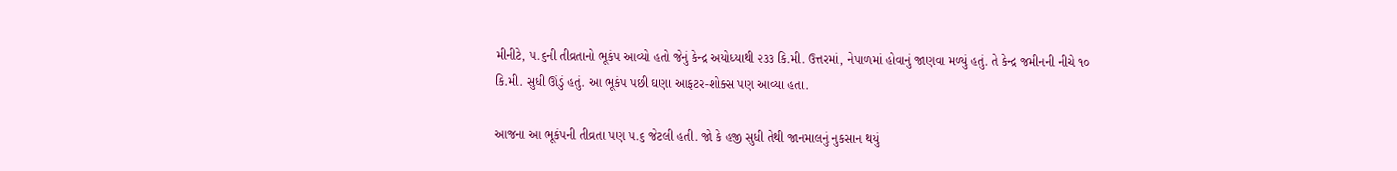મીનીટે, ૫.૬ની તીવ્રતાનો ભૂકંપ આવ્યો હતો જેનું કેન્દ્ર અયોધ્યાથી ૨૩૩ કિ.મી. ઉત્તરમાં, નેપાળમાં હોવાનું જાણવા મળ્યું હતું. તે કેન્દ્ર જમીનની નીચે ૧૦ કિ.મી. સુધી ઊંડું હતું. આ ભૂકંપ પછી ઘણા આફટર-શોક્સ પણ આવ્યા હતા.

આજના આ ભૂકંપની તીવ્રતા પણ ૫.૬ જેટલી હતી. જો કે હજી સુધી તેથી જાનમાલનું નુકસાન થયું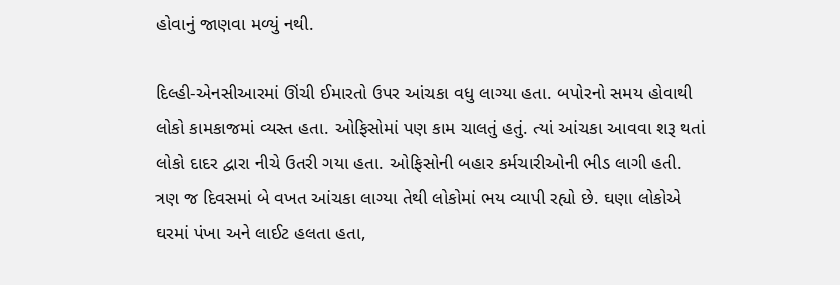હોવાનું જાણવા મળ્યું નથી.

દિલ્હી-એનસીઆરમાં ઊંચી ઈમારતો ઉપર આંચકા વધુ લાગ્યા હતા. બપોરનો સમય હોવાથી લોકો કામકાજમાં વ્યસ્ત હતા. ઓફિસોમાં પણ કામ ચાલતું હતું. ત્યાં આંચકા આવવા શરૂ થતાં લોકો દાદર દ્વારા નીચે ઉતરી ગયા હતા. ઓફિસોની બહાર કર્મચારીઓની ભીડ લાગી હતી. ત્રણ જ દિવસમાં બે વખત આંચકા લાગ્યા તેથી લોકોમાં ભય વ્યાપી રહ્યો છે. ઘણા લોકોએ ઘરમાં પંખા અને લાઈટ હલતા હતા,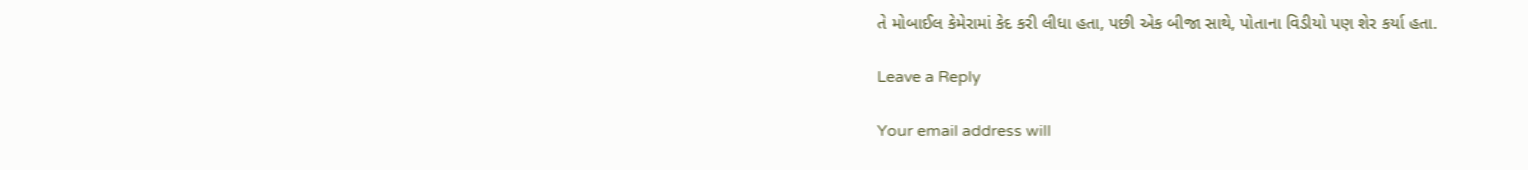તે મોબાઈલ કેમેરામાં કેદ કરી લીધા હતા, પછી એક બીજા સાથે, પોતાના વિડીયો પણ શેર કર્યા હતા.

Leave a Reply

Your email address will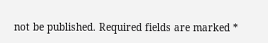not be published. Required fields are marked *